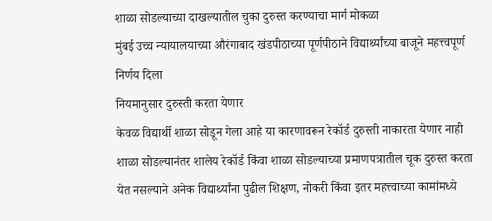शाळा सोडल्याच्या दाखल्यातील चुका दुरुस्त करण्याचा मार्ग मोकळा
मुंबई उच्च न्यायालयाच्या औरंगाबाद खंडपीठाच्या पूर्णपीठाने विद्यार्थ्यांच्या बाजूने महत्त्वपूर्ण निर्णय दिला
नियमानुसार दुरुस्ती करता येणार
केवळ विद्यार्थी शाळा सोडून गेला आहे या कारणावरून रेकॉर्ड दुरुस्ती नाकारता येणार नाही
शाळा सोडल्यानंतर शालेय रेकॉर्ड किंवा शाळा सोडल्याच्या प्रमाणपत्रातील चूक दुरुस्त करता येत नसल्याने अनेक विद्यार्थ्यांना पुढील शिक्षण, नोकरी किंवा इतर महत्त्वाच्या कामांमध्ये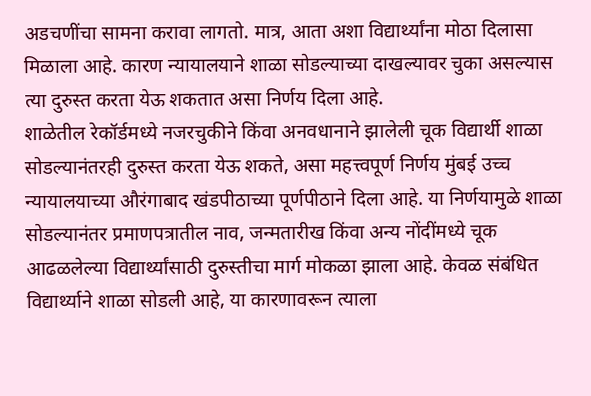अडचणींचा सामना करावा लागतो. मात्र, आता अशा विद्यार्थ्यांना मोठा दिलासा मिळाला आहे. कारण न्यायालयाने शाळा सोडल्याच्या दाखल्यावर चुका असल्यास त्या दुरुस्त करता येऊ शकतात असा निर्णय दिला आहे.
शाळेतील रेकॉर्डमध्ये नजरचुकीने किंवा अनवधानाने झालेली चूक विद्यार्थी शाळा सोडल्यानंतरही दुरुस्त करता येऊ शकते, असा महत्त्वपूर्ण निर्णय मुंबई उच्च न्यायालयाच्या औरंगाबाद खंडपीठाच्या पूर्णपीठाने दिला आहे. या निर्णयामुळे शाळा सोडल्यानंतर प्रमाणपत्रातील नाव, जन्मतारीख किंवा अन्य नोंदींमध्ये चूक आढळलेल्या विद्यार्थ्यांसाठी दुरुस्तीचा मार्ग मोकळा झाला आहे. केवळ संबंधित विद्यार्थ्याने शाळा सोडली आहे, या कारणावरून त्याला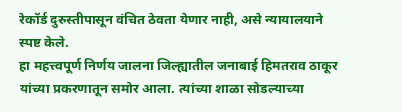रेकॉर्ड दुरुस्तीपासून वंचित ठेवता येणार नाही, असे न्यायालयाने स्पष्ट केले.
हा महत्त्वपूर्ण निर्णय जालना जिल्ह्यातील जनाबाई हिमतराव ठाकूर यांच्या प्रकरणातून समोर आला. त्यांच्या शाळा सोडल्याच्या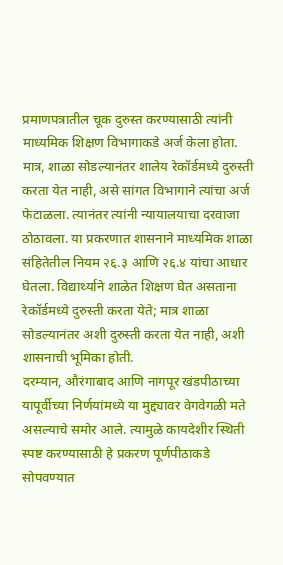प्रमाणपत्रातील चूक दुरुस्त करण्यासाठी त्यांनी माध्यमिक शिक्षण विभागाकडे अर्ज केला होता. मात्र, शाळा सोडल्यानंतर शालेय रेकॉर्डमध्ये दुरुस्ती करता येत नाही, असे सांगत विभागाने त्यांचा अर्ज फेटाळला. त्यानंतर त्यांनी न्यायालयाचा दरवाजा ठोठावला. या प्रकरणात शासनाने माध्यमिक शाळा संहितेतील नियम २६.३ आणि २६.४ यांचा आधार घेतला. विद्यार्थ्याने शाळेत शिक्षण घेत असताना रेकॉर्डमध्ये दुरुस्ती करता येते; मात्र शाळा सोडल्यानंतर अशी दुरुस्ती करता येत नाही, अशी शासनाची भूमिका होती.
दरम्यान, औरंगाबाद आणि नागपूर खंडपीठाच्या यापूर्वीच्या निर्णयांमध्ये या मुद्द्यावर वेगवेगळी मते असल्याचे समोर आले. त्यामुळे कायदेशीर स्थिती स्पष्ट करण्यासाठी हे प्रकरण पूर्णपीठाकडे सोपवण्यात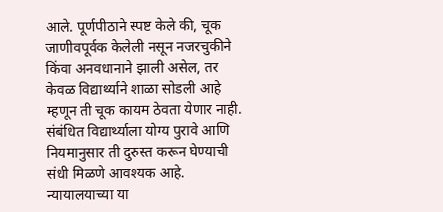आले. पूर्णपीठाने स्पष्ट केले की, चूक जाणीवपूर्वक केलेली नसून नजरचुकीने किंवा अनवधानाने झाली असेल, तर केवळ विद्यार्थ्याने शाळा सोडली आहे म्हणून ती चूक कायम ठेवता येणार नाही. संबंधित विद्यार्थ्याला योग्य पुरावे आणि नियमानुसार ती दुरुस्त करून घेण्याची संधी मिळणे आवश्यक आहे. न्यायालयाच्या या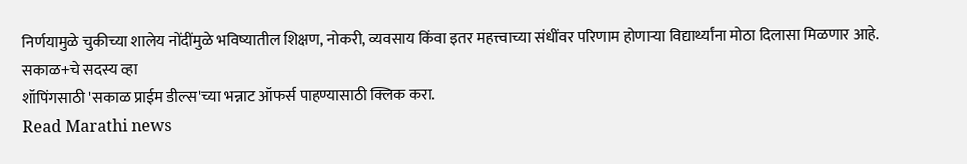निर्णयामुळे चुकीच्या शालेय नोंदींमुळे भविष्यातील शिक्षण, नोकरी, व्यवसाय किंवा इतर महत्त्वाच्या संधींवर परिणाम होणाऱ्या विद्यार्थ्यांना मोठा दिलासा मिळणार आहे.
सकाळ+चे सदस्य व्हा
शॉपिंगसाठी 'सकाळ प्राईम डील्स'च्या भन्नाट ऑफर्स पाहण्यासाठी क्लिक करा.
Read Marathi news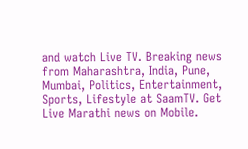and watch Live TV. Breaking news from Maharashtra, India, Pune, Mumbai, Politics, Entertainment, Sports, Lifestyle at SaamTV. Get Live Marathi news on Mobile.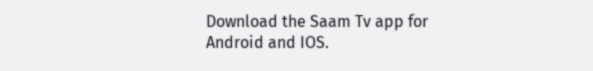Download the Saam Tv app for Android and IOS.